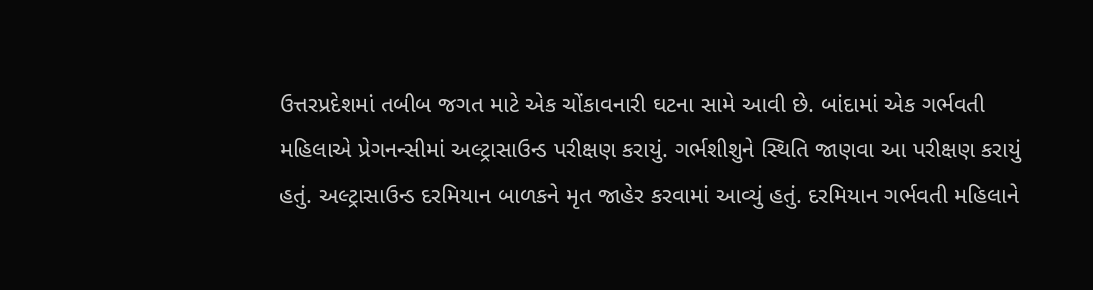ઉત્તરપ્રદેશમાં તબીબ જગત માટે એક ચોંકાવનારી ઘટના સામે આવી છે. બાંદામાં એક ગર્ભવતી મહિલાએ પ્રેગનન્સીમાં અલ્ટ્રાસાઉન્ડ પરીક્ષણ કરાયું. ગર્ભશીશુને સ્થિતિ જાણવા આ પરીક્ષણ કરાયું હતું. અલ્ટ્રાસાઉન્ડ દરમિયાન બાળકને મૃત જાહેર કરવામાં આવ્યું હતું. દરમિયાન ગર્ભવતી મહિલાને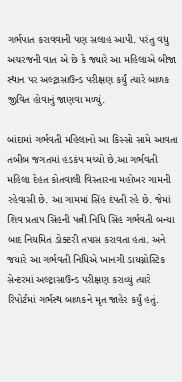ગર્ભપાત કરાવવાની પણ સલાહ આપી. પરંતુ વધુ અચરજની વાત એ છે કે જ્યારે આ મહિલાએ બીજા સ્થાન પર અલ્ટ્રાસાઉન્ડ પરીક્ષણ કર્યું ત્યારે બાળક જીવિત હોવાનું જાણવા મળ્યું.

બાંદામાં ગર્ભવતી મહિલાનો આ કિસ્સો સામે આવતા તબીબ જગતમાં હડકંપ મચ્યો છે.આ ગર્ભવતી મહિલા દેહત કોતવાલી વિસ્તારના મહોખર ગામની રહેવાસી છે. આ ગામમાં સિંહ દંપતી રહે છે. જેમાં શિવ પ્રતાપ સિંહની પત્ની નિધિ સિંહ ગર્ભવતી બન્યા બાદ નિયમિત ડોક્ટરી તપાસ કરાવતા હતા. અને જયારે આ ગર્ભવતી નિધિએ ખાનગી ડાયગ્નોસ્ટિક સેન્ટરમાં અલ્ટ્રાસાઉન્ડ પરીક્ષણ કરાવ્યું ત્યારે રિપોર્ટમાં ગર્ભસ્થ બાળકને મૃત જાહેર કર્યું હતું.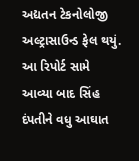અદ્યતન ટેકનોલોજી અલ્ટ્રાસાઉન્ડ ફેલ થયું. આ રિપોર્ટ સામે આવ્યા બાદ સિંહ દંપતીને વધુ આઘાત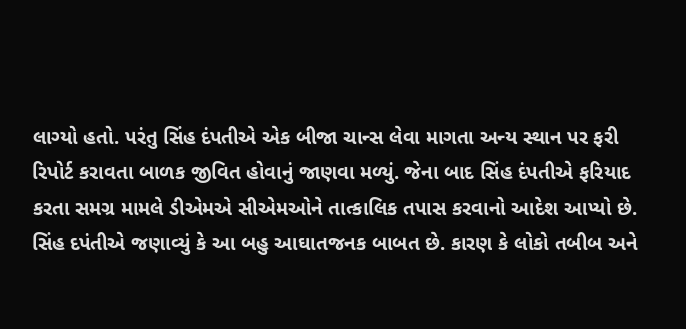લાગ્યો હતો. પરંતુ સિંહ દંપતીએ એક બીજા ચાન્સ લેવા માગતા અન્ય સ્થાન પર ફરી રિપોર્ટ કરાવતા બાળક જીવિત હોવાનું જાણવા મળ્યું. જેના બાદ સિંહ દંપતીએ ફરિયાદ કરતા સમગ્ર મામલે ડીએમએ સીએમઓને તાત્કાલિક તપાસ કરવાનો આદેશ આપ્યો છે. સિંહ દપંતીએ જણાવ્યું કે આ બહુ આઘાતજનક બાબત છે. કારણ કે લોકો તબીબ અને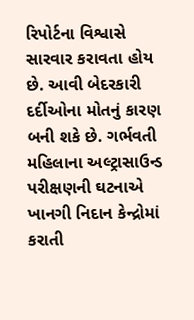રિપોર્ટના વિશ્વાસે સારવાર કરાવતા હોય છે. આવી બેદરકારી દર્દીઓના મોતનું કારણ બની શકે છે. ગર્ભવતી મહિલાના અલ્ટ્રાસાઉન્ડ પરીક્ષણની ઘટનાએ ખાનગી નિદાન કેન્દ્રોમાં કરાતી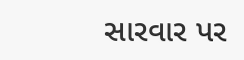સારવાર પર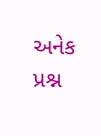અનેક પ્રશ્ન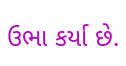ઉભા કર્યા છે.